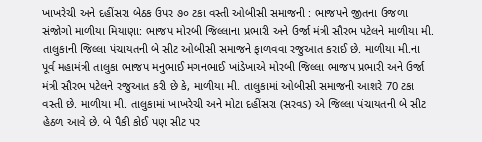ખાખરેચી અને દહીંસરા બેઠક ઉપર ૭૦ ટકા વસ્તી ઓબીસી સમાજની : ભાજપને જીતના ઉજળા સંજોગો માળીયા મિયાણા: ભાજપ મોરબી જિલ્લાના પ્રભારી અને ઉર્જા મંત્રી સૌરભ પટેલને માળીયા મી. તાલુકાની જિલ્લા પંચાયતની બે સીટ ઓબીસી સમાજને ફાળવવા રજુઆત કરાઈ છે. માળીયા મી.ના પૂર્વ મહામંત્રી તાલુકા ભાજપ મનુભાઈ મગનભાઈ ખાંડેખાએ મોરબી જિલ્લા ભાજપ પ્રભારી અને ઉર્જા મંત્રી સૌરભ પટેલને રજુઆત કરી છે કે, માળીયા મી. તાલુકામાં ઓબીસી સમાજની આશરે 70 ટકા વસ્તી છે. માળીયા મી. તાલુકામાં ખાખરેચી અને મોટા દહીંસરા (સરવડ) એ જિલ્લા પંચાયતની બે સીટ હેઠળ આવે છે. બે પૈકી કોઈ પણ સીટ પર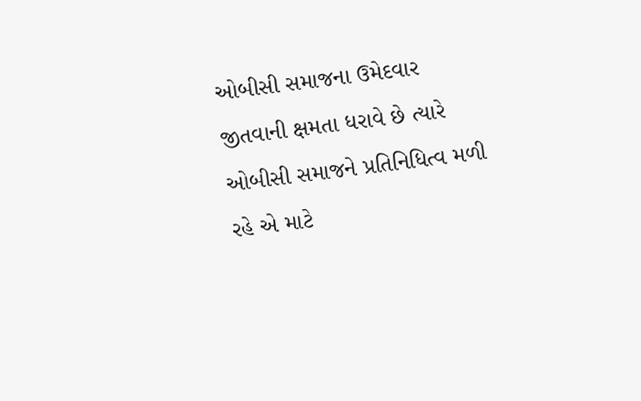ઓબીસી સમાજના ઉમેદવાર જીતવાની ક્ષમતા ધરાવે છે ત્યારે ઓબીસી સમાજને પ્રતિનિધિત્વ મળી રહે એ માટે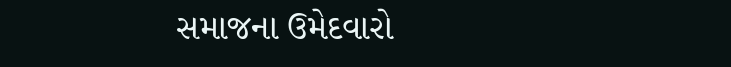સમાજના ઉમેદવારો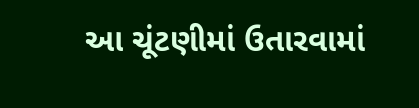આ ચૂંટણીમાં ઉતારવામાં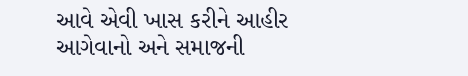આવે એવી ખાસ કરીને આહીર આગેવાનો અને સમાજની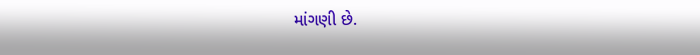માંગણી છે.